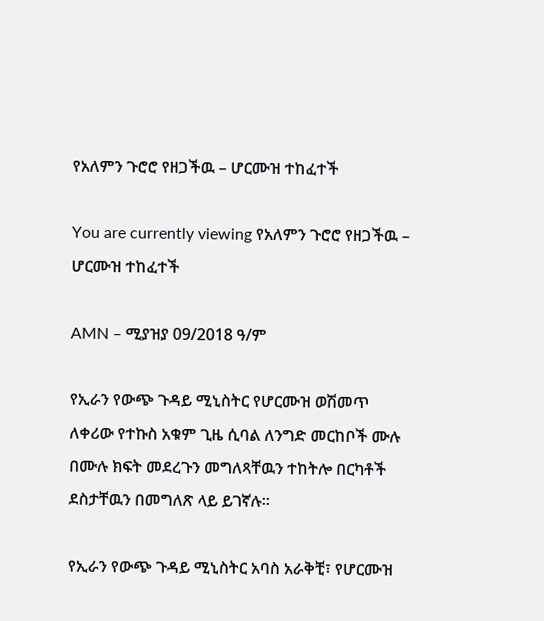የአለምን ጉሮሮ የዘጋችዉ – ሆርሙዝ ተከፈተች

You are currently viewing የአለምን ጉሮሮ የዘጋችዉ – ሆርሙዝ ተከፈተች

AMN – ሚያዝያ 09/2018 ዓ/ም

የኢራን የውጭ ጉዳይ ሚኒስትር የሆርሙዝ ወሽመጥ ለቀሪው የተኩስ አቁም ጊዜ ሲባል ለንግድ መርከቦች ሙሉ በሙሉ ክፍት መደረጉን መግለጻቸዉን ተከትሎ በርካቶች ደስታቸዉን በመግለጽ ላይ ይገኛሉ፡፡

የኢራን የውጭ ጉዳይ ሚኒስትር አባስ አራቅቺ፣ የሆርሙዝ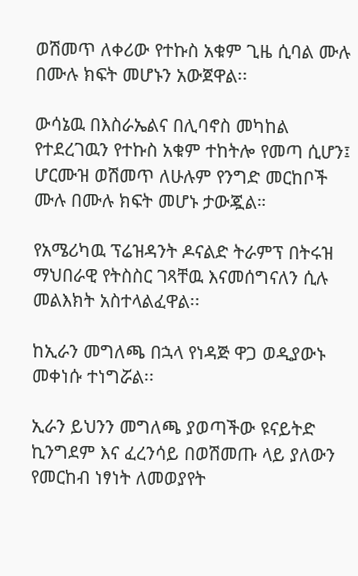ወሽመጥ ለቀሪው የተኩስ አቁም ጊዜ ሲባል ሙሉ በሙሉ ክፍት መሆኑን አውጀዋል፡፡

ውሳኔዉ በእስራኤልና በሊባኖስ መካከል የተደረገዉን የተኩስ አቁም ተከትሎ የመጣ ሲሆን፤ ሆርሙዝ ወሽመጥ ለሁሉም የንግድ መርከቦች ሙሉ በሙሉ ክፍት መሆኑ ታውጇል።

የአሜሪካዉ ፕሬዝዳንት ዶናልድ ትራምፕ በትሩዝ ማህበራዊ የትስስር ገጻቸዉ እናመሰግናለን ሲሉ መልእክት አስተላልፈዋል፡፡

ከኢራን መግለጫ በኋላ የነዳጅ ዋጋ ወዲያውኑ መቀነሱ ተነግሯል፡፡

ኢራን ይህንን መግለጫ ያወጣችው ዩናይትድ ኪንግደም እና ፈረንሳይ በወሽመጡ ላይ ያለውን የመርከብ ነፃነት ለመወያየት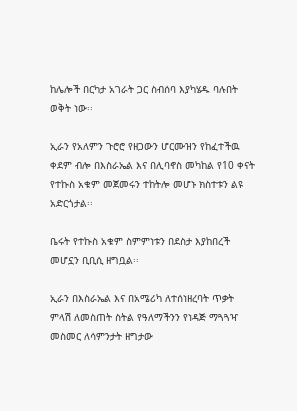ከሌሎች በርካታ አገራት ጋር ስብሰባ እያካሄዱ ባሉበት ወቅት ነው፡፡

ኢራን የአለምን ጉሮሮ የዘጋውን ሆርሙዝን የከፈተችዉ ቀደም ብሎ በእስራኤል እና በሊባኖስ መካከል የ10 ቀናት የተኩስ አቁም መጀመሩን ተከትሎ መሆኑ ክስተቱን ልዩ አድርጎታል፡፡

ቤሩት የተኩስ አቁም ስምምነቱን በደስታ እያከበረች መሆኗን ቢቢሲ ዘግቧል፡፡

ኢራን በእስራኤል እና በአሜሪካ ለተሰነዘረባት ጥቃት ምላሽ ለመስጠት ስትል የዓለማችንን የነዳጅ ማጓጓዣ መስመር ለሳምንታት ዘግታው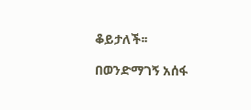ቆይታለች፡፡

በወንድማገኝ አሰፋ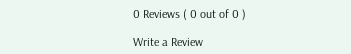0 Reviews ( 0 out of 0 )

Write a Review